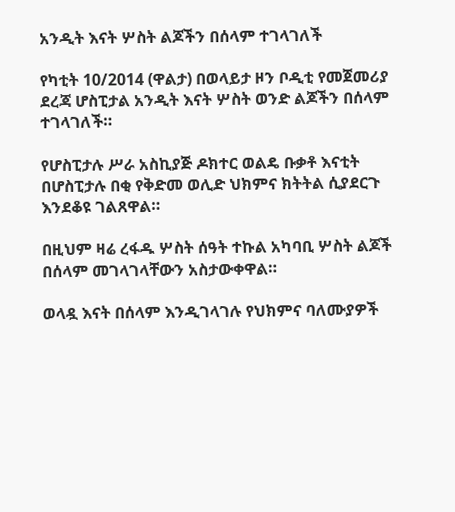አንዲት እናት ሦስት ልጆችን በሰላም ተገላገለች

የካቲት 10/2014 (ዋልታ) በወላይታ ዞን ቦዲቲ የመጀመሪያ ደረጃ ሆስፒታል አንዲት እናት ሦስት ወንድ ልጆችን በሰላም ተገላገለች።

የሆስፒታሉ ሥራ አስኪያጅ ዶክተር ወልዴ ቡቃቶ እናቲት በሆስፒታሉ በቂ የቅድመ ወሊድ ህክምና ክትትል ሲያደርጉ እንደቆዩ ገልጸዋል።

በዚህም ዛሬ ረፋዱ ሦስት ሰዓት ተኩል አካባቢ ሦስት ልጆች በሰላም መገላገላቸውን አስታውቀዋል።

ወላዷ እናት በሰላም እንዲገላገሉ የህክምና ባለሙያዎች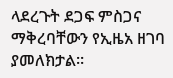ላደረጉት ደጋፍ ምስጋና ማቅረባቸውን የኢዜአ ዘገባ ያመለክታል።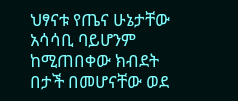ህፃናቱ የጤና ሁኔታቸው አሳሳቢ ባይሆንም ከሚጠበቀው ክብደት በታች በመሆናቸው ወደ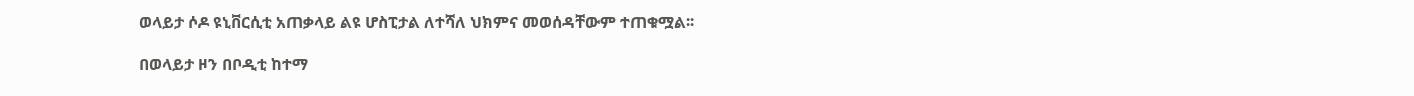ወላይታ ሶዶ ዩኒቨርሲቲ አጠቃላይ ልዩ ሆስፒታል ለተሻለ ህክምና መወሰዳቸውም ተጠቁሟል፡፡

በወላይታ ዞን በቦዲቲ ከተማ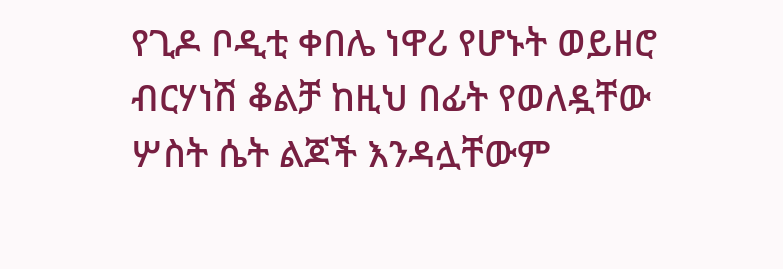የጊዶ ቦዲቲ ቀበሌ ነዋሪ የሆኑት ወይዘሮ ብርሃነሽ ቆልቻ ከዚህ በፊት የወለዷቸው ሦስት ሴት ልጆች እንዳሏቸውም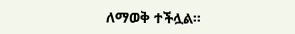ለማወቅ ተችሏል።